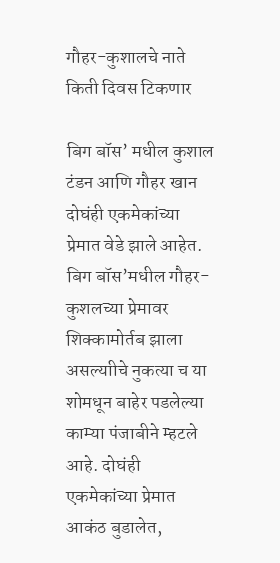गौहर-कुशालचे नाते किती दिवस टिकणार

बिग बॉस’ मधील कुशाल टंडन आणि गौहर खान दोघंही एकमेकांच्या प्रेमात वेडे झाले आहेत. बिग बॉस’मधील गौहर- कुशलच्या प्रेमावर शिक्कामोर्तब झाला असल्याीचे नुकत्या च या शोमधून बाहेर पडलेल्या काम्या पंजाबीने म्हटले आहे. दोघंही एकमेकांच्या प्रेमात आकंठ बुडालेत,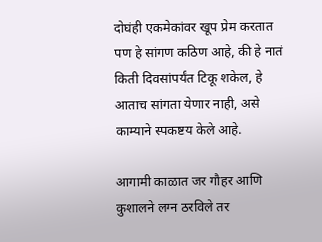दोघंही एकमेकांवर खूप प्रेम करतात पण हे सांगण कठिण आहे, की हे नातं किती दिवसांपर्यंत टिकू शकेल, हे आताच सांगता येणार नाही, असे काम्याने स्पकष्टय केले आहे.

आगामी काळात जर गौहर आणि कुशालने लग्न ठरविले तर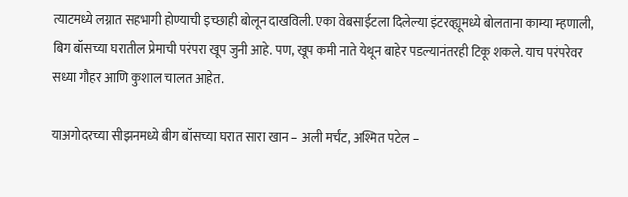त्याटमध्ये लग्नात सहभागी होण्याची इच्छाही बोलून दाखविली. एका वेबसाईटला दिलेल्या इंटरव्ह्यूमध्ये बोलताना काम्या म्हणाली, बिग बॉसच्या घरातील प्रेमाची परंपरा खूप जुनी आहे. पण, खूप कमी नाते येथून बाहेर पडल्यानंतरही टिकू शकले. याच परंपरेवर सध्या गौहर आणि कुशाल चालत आहेत.

याअगोदरच्या सीझनमध्ये बीग बॉसच्या घरात सारा खान – अली मर्चंट, अश्मित पटेल –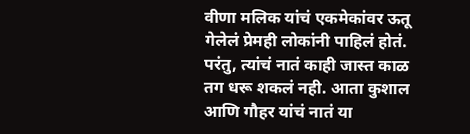वीणा मलिक यांचं एकमेकांवर ऊतू गेलेलं प्रेमही लोकांनी पाहिलं होतं. परंतु, त्यांचं नातं काही जास्त काळ तग धरू शकलं नही. आता कुशाल आणि गौहर यांचं नातं या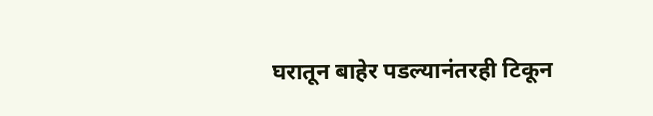घरातून बाहेर पडल्यानंतरही टिकून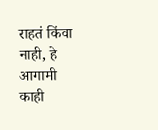राहतं किंवा नाही, हे आगामी काही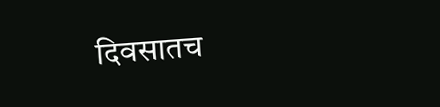दिवसातच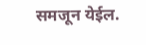समजून येईल.